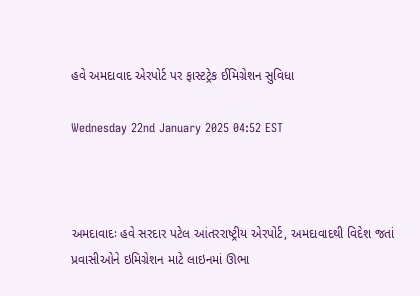હવે અમદાવાદ એરપોર્ટ પર ફાસ્ટટ્રેક ઈમિગ્રેશન સુવિધા

Wednesday 22nd January 2025 04:52 EST



અમદાવાદઃ હવે સરદાર પટેલ આંતરરાષ્ટ્રીય એરપોર્ટ, અમદાવાદથી વિદેશ જતાં પ્રવાસીઓને ઇમિગ્રેશન માટે લાઇનમાં ઊભા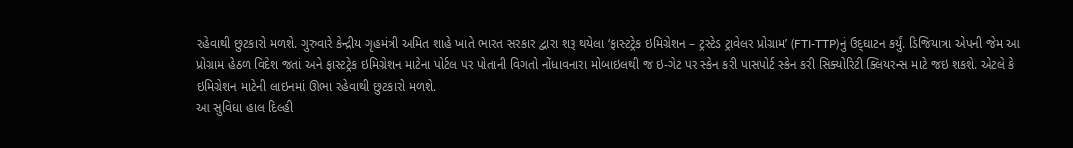રહેવાથી છુટકારો મળશે. ગુરુવારે કેન્દ્રીય ગૃહમંત્રી અમિત શાહે ખાતે ભારત સરકાર દ્વારા શરૂ થયેલા ‘ફાસ્ટટ્રેક ઇમિગ્રેશન – ટ્રસ્ટેડ ટ્રાવેલર પ્રોગ્રામ’ (FTI-TTP)નું ઉદ્‌ઘાટન કર્યું. ડિજિયાત્રા એપની જેમ આ પ્રોગ્રામ હેઠળ વિદેશ જતાં અને ફાસ્ટટ્રેક ઇમિગ્રેશન માટેના પોર્ટલ પર પોતાની વિગતો નોંધાવનારા મોબાઇલથી જ ઇ-ગેટ પર સ્કેન કરી પાસપોર્ટ સ્કેન કરી સિક્યોરિટી ક્લિયરન્સ માટે જઇ શકશે. એટલે કે ઇમિગ્રેશન માટેની લાઇનમાં ઊભા રહેવાથી છુટકારો મળશે.
આ સુવિધા હાલ દિલ્હી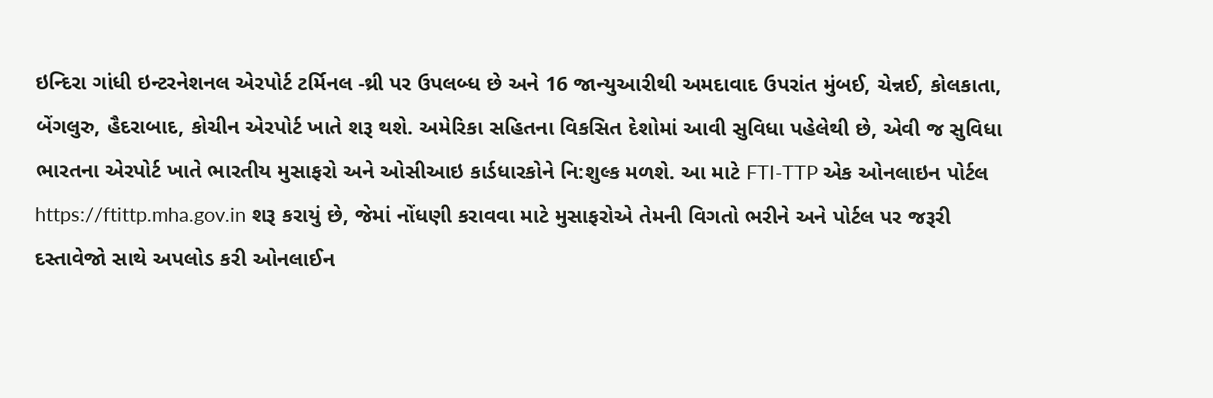ઇન્દિરા ગાંધી ઇન્ટરનેશનલ એરપોર્ટ ટર્મિનલ -થ્રી પર ઉપલબ્ધ છે અને 16 જાન્યુઆરીથી અમદાવાદ ઉપરાંત મુંબઈ, ચેન્નઈ, કોલકાતા, બેંગલુરુ, હૈદરાબાદ, કોચીન એરપોર્ટ ખાતે શરૂ થશે. અમેરિકા સહિતના વિકસિત દેશોમાં આવી સુવિધા પહેલેથી છે, એવી જ સુવિધા ભારતના એરપોર્ટ ખાતે ભારતીય મુસાફરો અને ઓસીઆઇ કાર્ડધારકોને નિ:શુલ્ક મળશે. આ માટે FTI-TTP એક ઓનલાઇન પોર્ટલ https://ftittp.mha.gov.in શરૂ કરાયું છે, જેમાં નોંધણી કરાવવા માટે મુસાફરોએ તેમની વિગતો ભરીને અને પોર્ટલ પર જરૂરી દસ્તાવેજો સાથે અપલોડ કરી ઓનલાઈન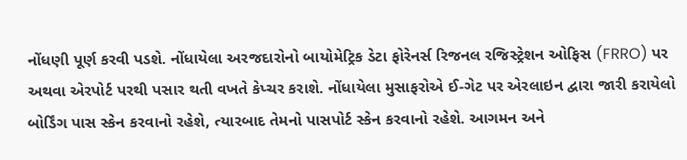નોંધણી પૂર્ણ કરવી પડશે. નોંધાયેલા અરજદારોનો બાયોમેટ્રિક ડેટા ફોરેનર્સ રિજનલ રજિસ્ટ્રેશન ઓફિસ (FRRO) પર અથવા એરપોર્ટ પરથી પસાર થતી વખતે કેપ્ચર કરાશે. નોંધાયેલા મુસાફરોએ ઈ-ગેટ પર એરલાઇન દ્વારા જારી કરાયેલો બોર્ડિંગ પાસ સ્કેન કરવાનો રહેશે, ત્યારબાદ તેમનો પાસપોર્ટ સ્કેન કરવાનો રહેશે. આગમન અને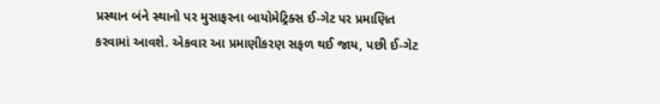પ્રસ્થાન બંને સ્થાનો પર મુસાફરના બાયોમેટ્રિક્સ ઈ-ગેટ પર પ્રમાણિત કરવામાં આવશે. એકવાર આ પ્રમાણીકરણ સફળ થઈ જાય, પછી ઈ-ગેટ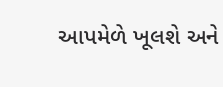આપમેળે ખૂલશે અને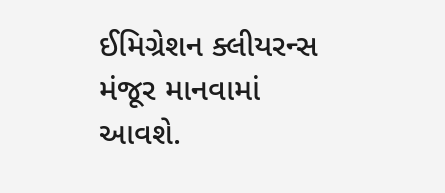ઈમિગ્રેશન ક્લીયરન્સ મંજૂર માનવામાં આવશે.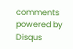comments powered by Disqus